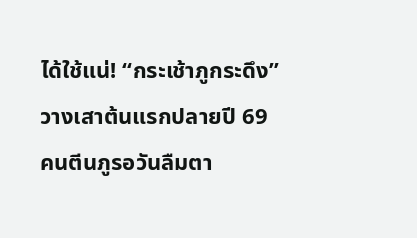ได้ใช้แน่! “กระเช้าภูกระดึง” วางเสาต้นแรกปลายปี 69 คนตีนภูรอวันลืมตา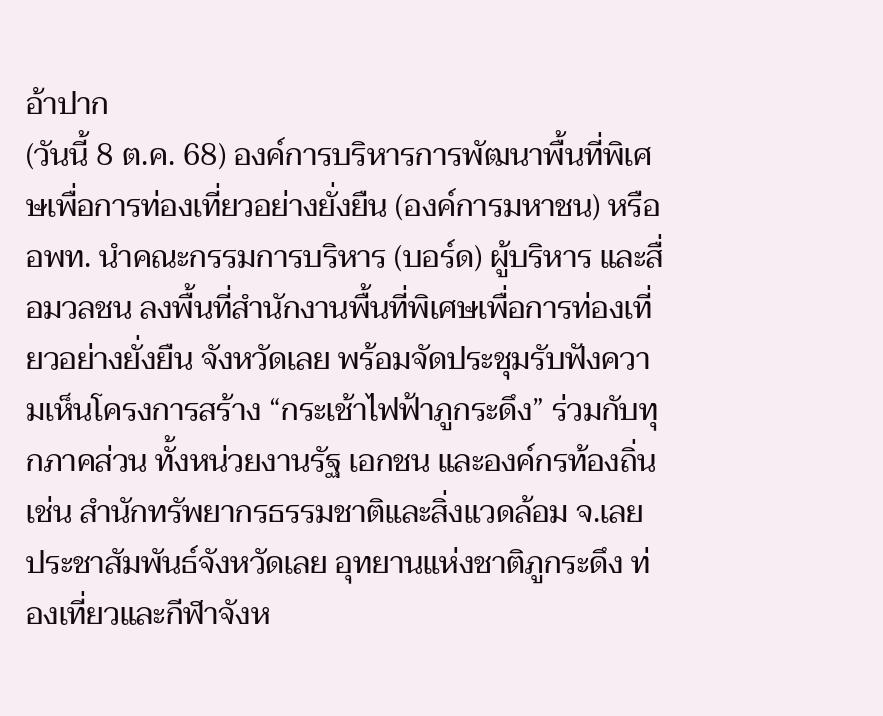อ้าปาก
(วันนี้ 8 ต.ค. 68) องค์การบริหารการพัฒนาพื้นที่พิเศษเพื่อการท่องเที่ยวอย่างยั่งยืน (องค์การมหาชน) หรือ อพท. นำคณะกรรมการบริหาร (บอร์ด) ผู้บริหาร และสื่อมวลชน ลงพื้นที่สำนักงานพื้นที่พิเศษเพื่อการท่องเที่ยวอย่างยั่งยืน จังหวัดเลย พร้อมจัดประชุมรับฟังความเห็นโครงการสร้าง “กระเช้าไฟฟ้าภูกระดึง” ร่วมกับทุกภาคส่วน ทั้งหน่วยงานรัฐ เอกชน และองค์กรท้องถิ่น เช่น สำนักทรัพยากรธรรมชาติและสิ่งแวดล้อม จ.เลย ประชาสัมพันธ์จังหวัดเลย อุทยานแห่งชาติภูกระดึง ท่องเที่ยวและกีฬาจังห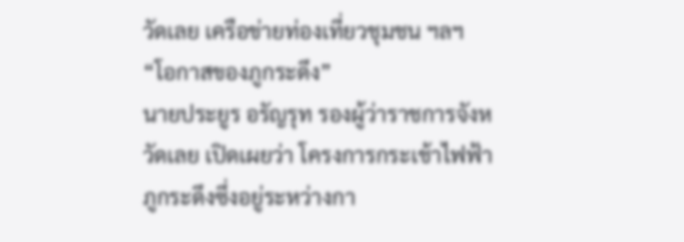วัดเลย เครือข่ายท่องเที่ยวชุมชน ฯลฯ
“โอกาสของภูกระดึง”
นายประยูร อรัญรุท รองผู้ว่าราชการจังหวัดเลย เปิดเผยว่า โครงการกระเช้าไฟฟ้าภูกระดึงซึ่งอยู่ระหว่างกา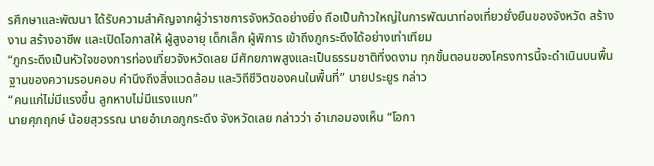รศึกษาและพัฒนา ได้รับความสำคัญจากผู้ว่าราชการจังหวัดอย่างยิ่ง ถือเป็นก้าวใหญ่ในการพัฒนาท่องเที่ยวยั่งยืนของจังหวัด สร้างงาน สร้างอาชีพ และเปิดโอกาสให้ ผู้สูงอายุ เด็กเล็ก ผู้พิการ เข้าถึงภูกระดึงได้อย่างเท่าเทียม
“ภูกระดึงเป็นหัวใจของการท่องเที่ยวจังหวัดเลย มีศักยภาพสูงและเป็นธรรมชาติที่งดงาม ทุกขั้นตอนของโครงการนี้จะดำเนินบนพื้นฐานของความรอบคอบ คำนึงถึงสิ่งแวดล้อม และวิถีชีวิตของคนในพื้นที่” นายประยูร กล่าว
“คนแก่ไม่มีแรงขึ้น ลูกหาบไม่มีแรงแบก”
นายศุภฤกษ์ น้อยสุวรรณ นายอำเภอภูกระดึง จังหวัดเลย กล่าวว่า อำเภอมองเห็น “โอกา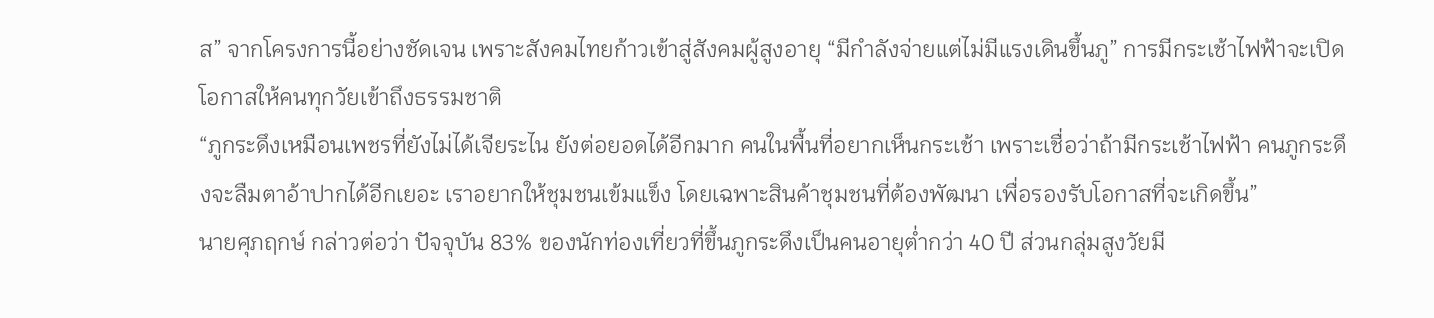ส” จากโครงการนี้อย่างชัดเจน เพราะสังคมไทยก้าวเข้าสู่สังคมผู้สูงอายุ “มีกำลังจ่ายแต่ไม่มีแรงเดินขึ้นภู” การมีกระเช้าไฟฟ้าจะเปิดโอกาสให้คนทุกวัยเข้าถึงธรรมชาติ
“ภูกระดึงเหมือนเพชรที่ยังไม่ได้เจียระไน ยังต่อยอดได้อีกมาก คนในพื้นที่อยากเห็นกระเช้า เพราะเชื่อว่าถ้ามีกระเช้าไฟฟ้า คนภูกระดึงจะลืมตาอ้าปากได้อีกเยอะ เราอยากให้ชุมชนเข้มแข็ง โดยเฉพาะสินค้าชุมชนที่ต้องพัฒนา เพื่อรองรับโอกาสที่จะเกิดขึ้น”
นายศุภฤกษ์ กล่าวต่อว่า ปัจจุบัน 83% ของนักท่องเที่ยวที่ขึ้นภูกระดึงเป็นคนอายุต่ำกว่า 40 ปี ส่วนกลุ่มสูงวัยมี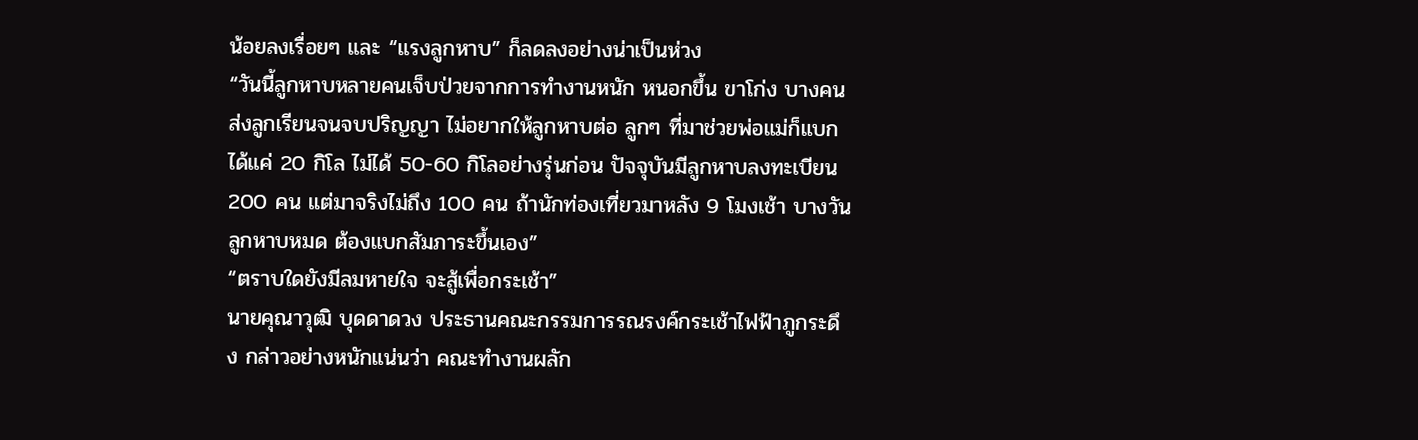น้อยลงเรื่อยๆ และ “แรงลูกหาบ” ก็ลดลงอย่างน่าเป็นห่วง
“วันนี้ลูกหาบหลายคนเจ็บป่วยจากการทำงานหนัก หนอกขึ้น ขาโก่ง บางคนส่งลูกเรียนจนจบปริญญา ไม่อยากให้ลูกหาบต่อ ลูกๆ ที่มาช่วยพ่อแม่ก็แบกได้แค่ 20 กิโล ไม่ได้ 50-60 กิโลอย่างรุ่นก่อน ปัจจุบันมีลูกหาบลงทะเบียน 200 คน แต่มาจริงไม่ถึง 100 คน ถ้านักท่องเที่ยวมาหลัง 9 โมงเช้า บางวันลูกหาบหมด ต้องแบกสัมภาระขึ้นเอง”
“ตราบใดยังมีลมหายใจ จะสู้เพื่อกระเช้า”
นายคุณาวุฒิ บุดดาดวง ประธานคณะกรรมการรณรงค์กระเช้าไฟฟ้าภูกระดึง กล่าวอย่างหนักแน่นว่า คณะทำงานผลัก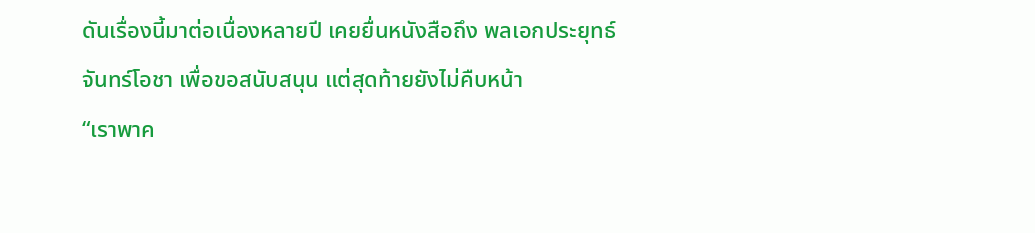ดันเรื่องนี้มาต่อเนื่องหลายปี เคยยื่นหนังสือถึง พลเอกประยุทธ์ จันทร์โอชา เพื่อขอสนับสนุน แต่สุดท้ายยังไม่คืบหน้า
“เราพาค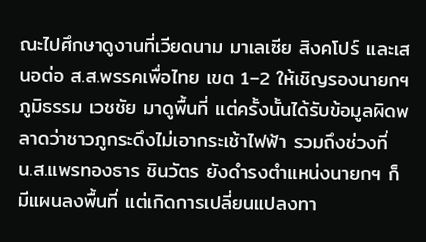ณะไปศึกษาดูงานที่เวียดนาม มาเลเซีย สิงคโปร์ และเสนอต่อ ส.ส.พรรคเพื่อไทย เขต 1–2 ให้เชิญรองนายกฯ ภูมิธรรม เวชชัย มาดูพื้นที่ แต่ครั้งนั้นได้รับข้อมูลผิดพลาดว่าชาวภูกระดึงไม่เอากระเช้าไฟฟ้า รวมถึงช่วงที่ น.ส.แพรทองธาร ชินวัตร ยังดำรงตำแหน่งนายกฯ ก็มีแผนลงพื้นที่ แต่เกิดการเปลี่ยนแปลงทา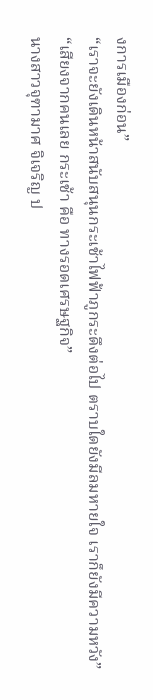งการเมืองก่อน”
“เราจะยังเดินหน้าสนับสนุนกระเช้าไฟฟ้าภูกระดึงต่อไป ตราบใดยังมีลมหายใจ เราก็ยังมีความหวัง”
“เสียงจากคนเลย กระเช้า คือ ทางรอดเศรษฐกิจ”
นางสาวจุฑามาศ จิเจริญ ป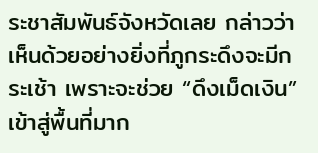ระชาสัมพันธ์จังหวัดเลย กล่าวว่า เห็นด้วยอย่างยิ่งที่ภูกระดึงจะมีกระเช้า เพราะจะช่วย “ดึงเม็ดเงิน” เข้าสู่พื้นที่มาก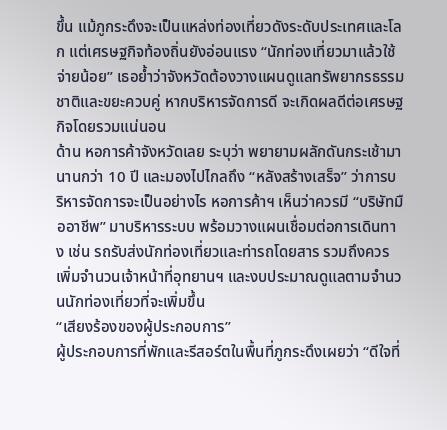ขึ้น แม้ภูกระดึงจะเป็นแหล่งท่องเที่ยวดังระดับประเทศและโลก แต่เศรษฐกิจท้องถิ่นยังอ่อนแรง “นักท่องเที่ยวมาแล้วใช้จ่ายน้อย” เธอย้ำว่าจังหวัดต้องวางแผนดูแลทรัพยากรธรรมชาติและขยะควบคู่ หากบริหารจัดการดี จะเกิดผลดีต่อเศรษฐกิจโดยรวมแน่นอน
ด้าน หอการค้าจังหวัดเลย ระบุว่า พยายามผลักดันกระเช้ามานานกว่า 10 ปี และมองไปไกลถึง “หลังสร้างเสร็จ” ว่าการบริหารจัดการจะเป็นอย่างไร หอการค้าฯ เห็นว่าควรมี “บริษัทมืออาชีพ” มาบริหารระบบ พร้อมวางแผนเชื่อมต่อการเดินทาง เช่น รถรับส่งนักท่องเที่ยวและท่ารถโดยสาร รวมถึงควรเพิ่มจำนวนเจ้าหน้าที่อุทยานฯ และงบประมาณดูแลตามจำนวนนักท่องเที่ยวที่จะเพิ่มขึ้น
“เสียงร้องของผู้ประกอบการ”
ผู้ประกอบการที่พักและรีสอร์ตในพื้นที่ภูกระดึงเผยว่า “ดีใจที่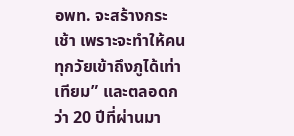อพท. จะสร้างกระเช้า เพราะจะทำให้คนทุกวัยเข้าถึงภูได้เท่าเทียม” และตลอดกว่า 20 ปีที่ผ่านมา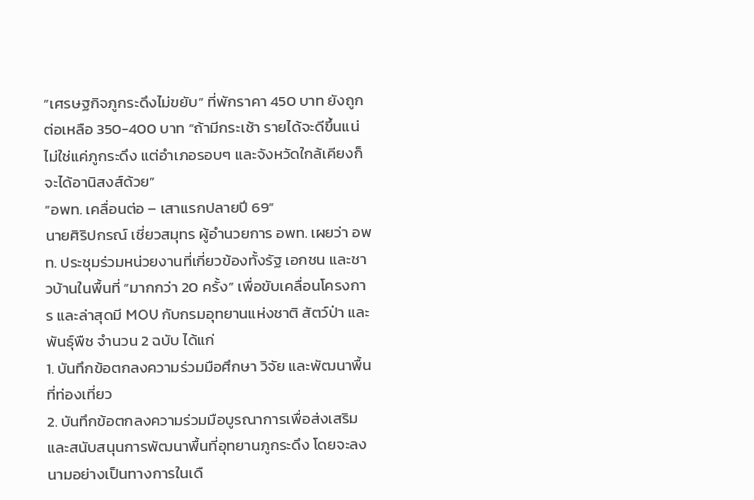“เศรษฐกิจภูกระดึงไม่ขยับ” ที่พักราคา 450 บาท ยังถูกต่อเหลือ 350-400 บาท “ถ้ามีกระเช้า รายได้จะดีขึ้นแน่ ไม่ใช่แค่ภูกระดึง แต่อำเภอรอบๆ และจังหวัดใกล้เคียงก็จะได้อานิสงส์ด้วย”
“อพท. เคลื่อนต่อ – เสาแรกปลายปี 69”
นายศิริปกรณ์ เชี่ยวสมุทร ผู้อำนวยการ อพท. เผยว่า อพท. ประชุมร่วมหน่วยงานที่เกี่ยวข้องทั้งรัฐ เอกชน และชาวบ้านในพื้นที่ “มากกว่า 20 ครั้ง” เพื่อขับเคลื่อนโครงการ และล่าสุดมี MOU กับกรมอุทยานแห่งชาติ สัตว์ป่า และพันธุ์พืช จำนวน 2 ฉบับ ได้แก่
1. บันทึกข้อตกลงความร่วมมือศึกษา วิจัย และพัฒนาพื้นที่ท่องเที่ยว
2. บันทึกข้อตกลงความร่วมมือบูรณาการเพื่อส่งเสริมและสนับสนุนการพัฒนาพื้นที่อุทยานภูกระดึง โดยจะลงนามอย่างเป็นทางการในเดื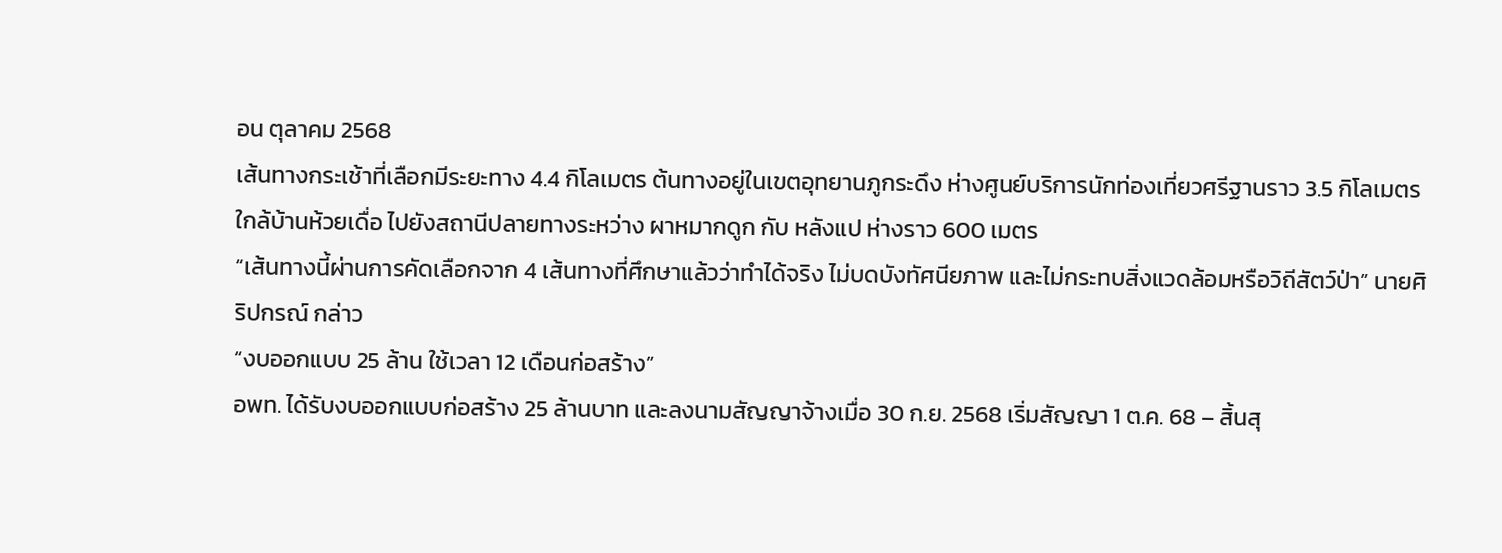อน ตุลาคม 2568
เส้นทางกระเช้าที่เลือกมีระยะทาง 4.4 กิโลเมตร ต้นทางอยู่ในเขตอุทยานภูกระดึง ห่างศูนย์บริการนักท่องเที่ยวศรีฐานราว 3.5 กิโลเมตร ใกล้บ้านห้วยเดื่อ ไปยังสถานีปลายทางระหว่าง ผาหมากดูก กับ หลังแป ห่างราว 600 เมตร
“เส้นทางนี้ผ่านการคัดเลือกจาก 4 เส้นทางที่ศึกษาแล้วว่าทำได้จริง ไม่บดบังทัศนียภาพ และไม่กระทบสิ่งแวดล้อมหรือวิถีสัตว์ป่า” นายศิริปกรณ์ กล่าว
“งบออกแบบ 25 ล้าน ใช้เวลา 12 เดือนก่อสร้าง”
อพท. ได้รับงบออกแบบก่อสร้าง 25 ล้านบาท และลงนามสัญญาจ้างเมื่อ 30 ก.ย. 2568 เริ่มสัญญา 1 ต.ค. 68 – สิ้นสุ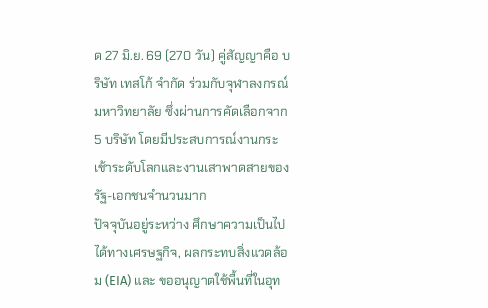ด 27 มิ.ย. 69 (270 วัน) คู่สัญญาคือ บริษัท เทสโก้ จำกัด ร่วมกับจุฬาลงกรณ์มหาวิทยาลัย ซึ่งผ่านการคัดเลือกจาก 5 บริษัท โดยมีประสบการณ์งานกระเช้าระดับโลกและงานเสาพาดสายของรัฐ-เอกชนจำนวนมาก
ปัจจุบันอยู่ระหว่าง ศึกษาความเป็นไปได้ทางเศรษฐกิจ, ผลกระทบสิ่งแวดล้อม (EIA) และ ขออนุญาตใช้พื้นที่ในอุท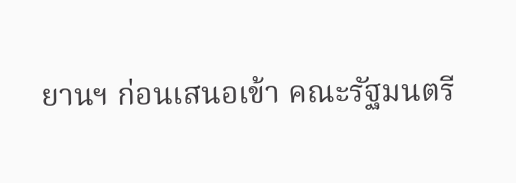ยานฯ ก่อนเสนอเข้า คณะรัฐมนตรี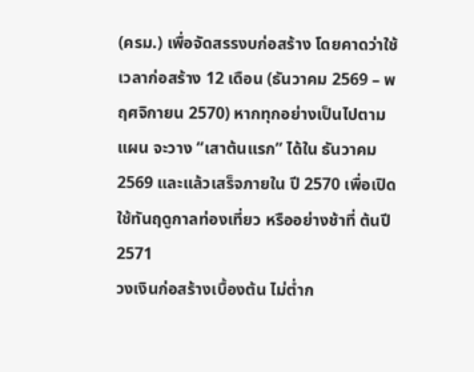(ครม.) เพื่อจัดสรรงบก่อสร้าง โดยคาดว่าใช้เวลาก่อสร้าง 12 เดือน (ธันวาคม 2569 – พฤศจิกายน 2570) หากทุกอย่างเป็นไปตามแผน จะวาง “เสาต้นแรก” ได้ใน ธันวาคม 2569 และแล้วเสร็จภายใน ปี 2570 เพื่อเปิดใช้ทันฤดูกาลท่องเที่ยว หรืออย่างช้าที่ ต้นปี 2571
วงเงินก่อสร้างเบื้องต้น ไม่ต่ำก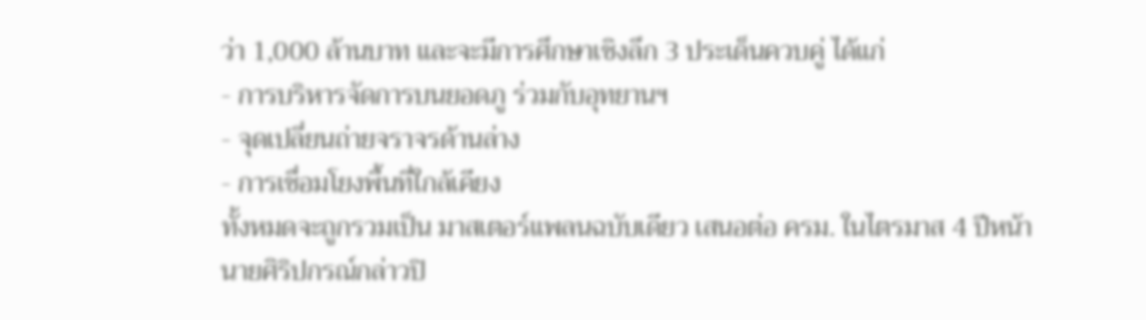ว่า 1,000 ล้านบาท และจะมีการศึกษาเชิงลึก 3 ประเด็นควบคู่ ได้แก่
- การบริหารจัดการบนยอดภู ร่วมกับอุทยานฯ
- จุดเปลี่ยนถ่ายจราจรด้านล่าง
- การเชื่อมโยงพื้นที่ใกล้เคียง
ทั้งหมดจะถูกรวมเป็น มาสเตอร์แพลนฉบับเดียว เสนอต่อ ครม. ในไตรมาส 4 ปีหน้า
นายศิริปกรณ์กล่าวปิ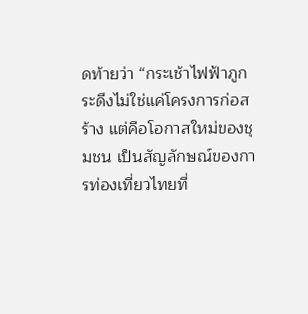ดท้ายว่า “กระเช้าไฟฟ้าภูกระดึงไม่ใช่แค่โครงการก่อสร้าง แต่คือโอกาสใหม่ของชุมชน เป็นสัญลักษณ์ของการท่องเที่ยวไทยที่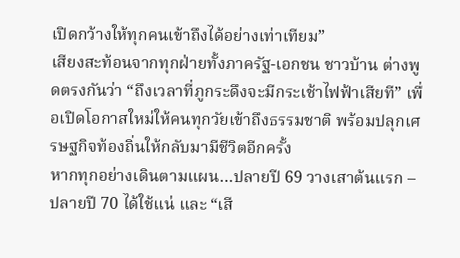เปิดกว้างให้ทุกคนเข้าถึงได้อย่างเท่าเทียม”
เสียงสะท้อนจากทุกฝ่ายทั้งภาครัฐ-เอกชน ชาวบ้าน ต่างพูดตรงกันว่า “ถึงเวลาที่ภูกระดึงจะมีกระเช้าไฟฟ้าเสียที” เพื่อเปิดโอกาสใหม่ให้คนทุกวัยเข้าถึงธรรมชาติ พร้อมปลุกเศรษฐกิจท้องถิ่นให้กลับมามีชีวิตอีกครั้ง
หากทุกอย่างเดินตามแผน…ปลายปี 69 วางเสาต้นแรก – ปลายปี 70 ได้ใช้แน่ และ “เสี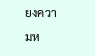ยงความห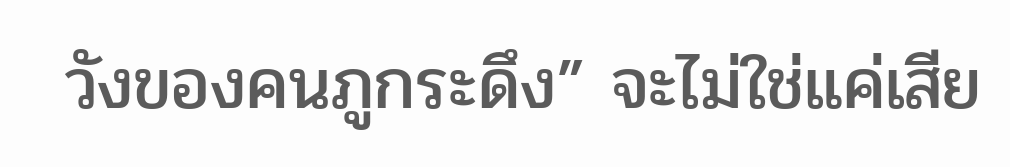วังของคนภูกระดึง” จะไม่ใช่แค่เสีย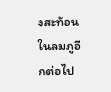งสะท้อนในลมภูอีกต่อไป